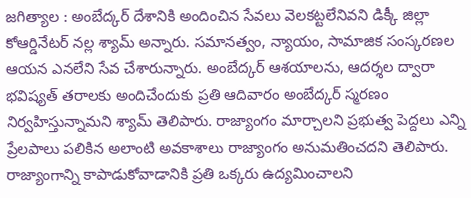జగిత్యాల : అంబేద్కర్ దేశానికి అందించిన సేవలు వెలకట్టలేనివని డిక్కీ జిల్లా కోఆర్డినేటర్ నల్ల శ్యామ్ అన్నారు. సమానత్వం, న్యాయం, సామాజిక సంస్కరణల ఆయన ఎనలేని సేవ చేశారున్నారు. అంబేద్కర్ ఆశయాలను, ఆదర్శల ద్వారా భవిష్యత్ తరాలకు అందిచేందుకు ప్రతి ఆదివారం అంబేద్కర్ స్మరణం నిర్వహిస్తున్నామని శ్యామ్ తెలిపారు. రాజ్యాంగం మార్చాలని ప్రభుత్వ పెద్దలు ఎన్ని ప్రేలపాలు పలికిన అలాంటి అవకాశాలు రాజ్యాంగం అనుమతించదని తెలిపారు. రాజ్యాంగాన్ని కాపాడుకోవాడానికి ప్రతి ఒక్కరు ఉద్యమించాలని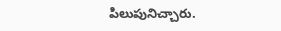పిలుపునిచ్చారు.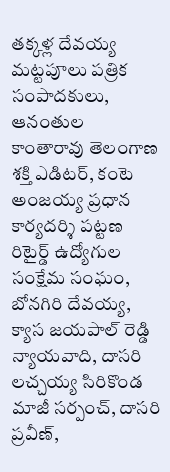తక్కళ్ల దేవయ్య మట్టపూలు పత్రిక సంపాదకులు, ఆనంతుల కాంతారావు తెలంగాణ శక్తి ఎడిటర్, కంటె అంజయ్య ప్రధాన కార్యదర్శి పట్టణ రిటైర్డ్ ఉద్యోగుల సంక్షేమ సంఘం, బోనగిరి దేవయ్య, క్యాస జయపాల్ రెడ్డి న్యాయవాది, దాసరి లచ్చయ్య సిరికొండ మాజీ సర్పంచ్, దాసరి ప్రవీణ్,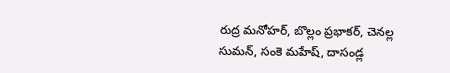రుద్ర మనోహర్, బొల్లం ప్రభాకర్, చెనల్ల సుమన్, సంకె మహేష్, దాసండ్ల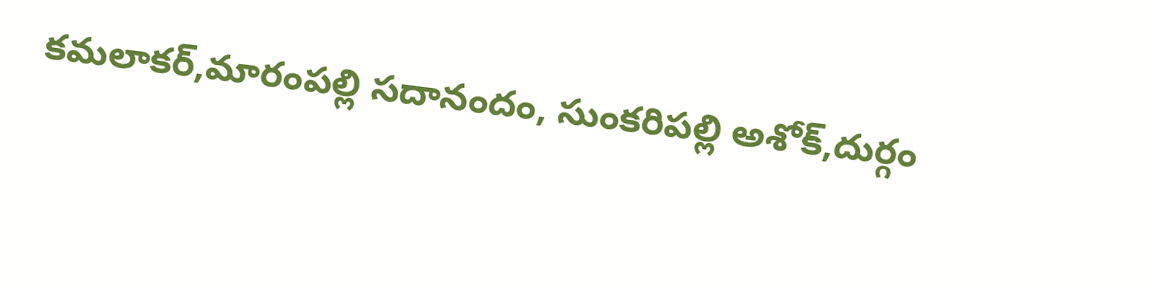కమలాకర్,మారంపల్లి సదానందం, సుంకరిపల్లి అశోక్,దుర్గం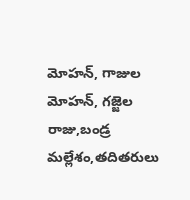మోహన్, గాజుల మోహన్, గజ్జెల రాజు,బండ్ర మల్లేశం,తదితరులు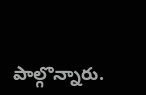పాల్గొన్నారు.